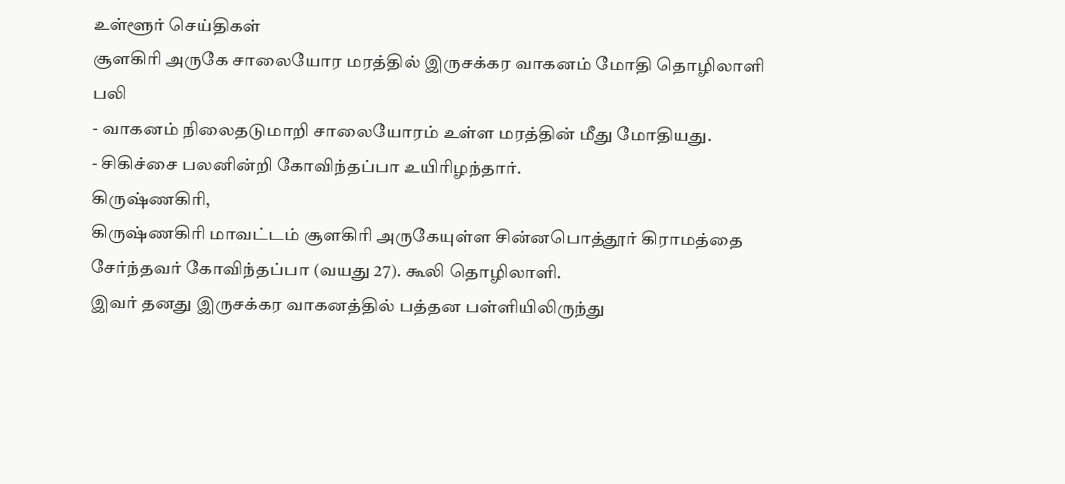உள்ளூர் செய்திகள்
சூளகிரி அருகே சாலையோர மரத்தில் இருசக்கர வாகனம் மோதி தொழிலாளி பலி
- வாகனம் நிலைதடுமாறி சாலையோரம் உள்ள மரத்தின் மீது மோதியது.
- சிகிச்சை பலனின்றி கோவிந்தப்பா உயிரிழந்தார்.
கிருஷ்ணகிரி,
கிருஷ்ணகிரி மாவட்டம் சூளகிரி அருகேயுள்ள சின்னபொத்தூர் கிராமத்தை சேர்ந்தவர் கோவிந்தப்பா (வயது 27). கூலி தொழிலாளி.
இவர் தனது இருசக்கர வாகனத்தில் பத்தன பள்ளியிலிருந்து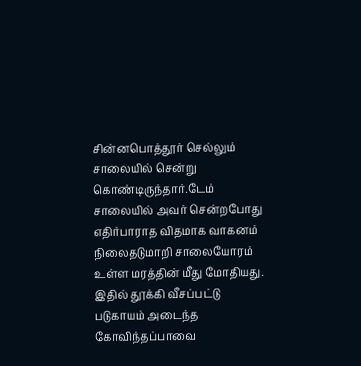சின்னபொத்தூர் செல்லும் சாலையில் சென்று கொண்டிருந்தார்.டேம் சாலையில் அவர் சென்றபோது எதிர்பாராத விதமாக வாகனம் நிலைதடுமாறி சாலையோரம் உள்ள மரத்தின் மீது மோதியது.
இதில் தூக்கி வீசப்பட்டு படுகாயம் அடைந்த கோவிந்தப்பாவை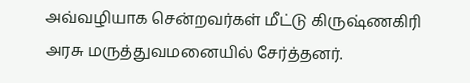அவ்வழியாக சென்றவர்கள் மீட்டு கிருஷ்ணகிரி அரசு மருத்துவமனையில் சேர்த்தனர்.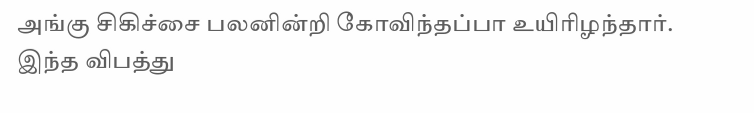அங்கு சிகிச்சை பலனின்றி கோவிந்தப்பா உயிரிழந்தார். இந்த விபத்து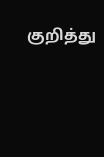குறித்து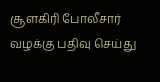சூளகிரி போலீசார் வழக்கு பதிவு செய்து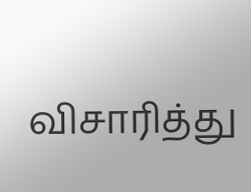விசாரித்து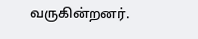வருகின்றனர்.